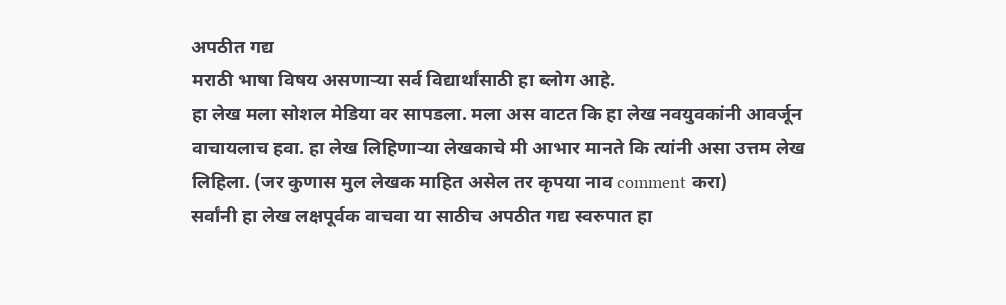अपठीत गद्य
मराठी भाषा विषय असणाऱ्या सर्व विद्यार्थांसाठी हा ब्लोग आहे.
हा लेख मला सोशल मेडिया वर सापडला. मला अस वाटत कि हा लेख नवयुवकांनी आवर्जून
वाचायलाच हवा. हा लेख लिहिणाऱ्या लेखकाचे मी आभार मानते कि त्यांनी असा उत्तम लेख
लिहिला. (जर कुणास मुल लेखक माहित असेल तर कृपया नाव comment करा)
सर्वांनी हा लेख लक्षपूर्वक वाचवा या साठीच अपठीत गद्य स्वरुपात हा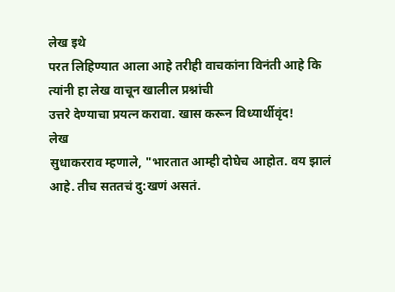लेख इथे
परत लिहिण्यात आला आहे तरीही वाचकांना विनंती आहे कि त्यांनी हा लेख वाचून खालील प्रश्नांची
उत्तरे देण्याचा प्रयत्न करावा. खास करून विध्यार्थीवृंद!
लेख
सुधाकरराव म्हणाले, "भारतात आम्ही दोघेच आहोत. वय झालं आहे. तीच सततचं दु:खणं असतं.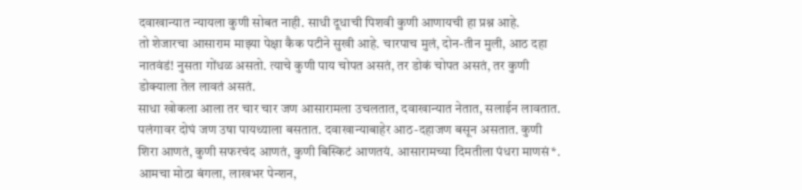दवाखान्यात न्यायला कुणी सोबत नाही. साधी दूधाची पिशवी कुणी आणायची हा प्रश्न आहे.
तो शेजारचा आसाराम माझ्या पेक्षा कैक पटीने सुखी आहे. चारपाच मुलं, दोन-तीन मुली, आठ दहा नातवंडं! नुसता गोंधळ असतो. त्याचे कुणी पाय चोपत असतं, तर डोकं चोपत असतं, तर कुणी डोक्याला तेल लावतं असतं.
साधा खोकला आला तर चार चार जण आसारामला उचलतात, दवाखान्यात नेतात, सलाईन लावतात. पलंगावर दोघं जण उषा पायथ्याला बसतात. दवाखान्याबाहेर आठ-दहाजण बसून असतात. कुणी शिरा आणतं, कुणी सफरचंद आणतं, कुणी बिस्किटं आणतयं. आसारामच्या दिमतीला पंधरा माणसं*.
आमचा मोठा बंगला, लाखभर पेन्शन,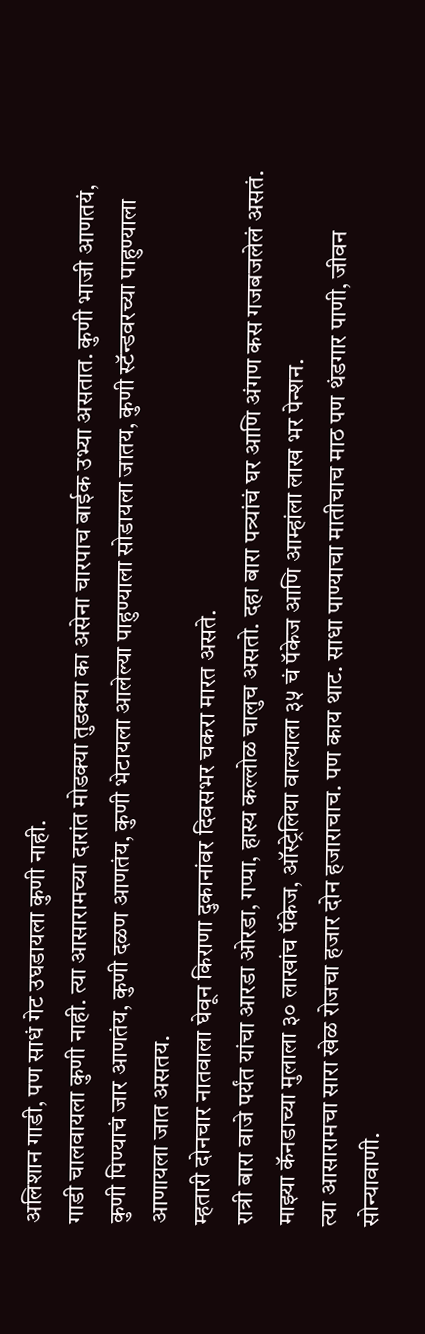अलिशान गाडी, पण साधं गेट उघडायला कुणी नाही.
गाडी चालवायला कुणी नाही. त्या आसारामच्या दारांत मोडक्या तुडक्या का असेना चारपाच बाईक उभ्या असतात. कुणी भाजी आणतयं, कुणी पिण्याचं जार आणतंय, कुणी दळण आणतंय, कुणी भेटायला आलेल्या पाहुण्याला सोडायला जातय, कुणी स्टॅन्डवरच्या पाहुण्याला आणायला जात असतय.
म्हतारी दोनचार नातवाला घेवून किराणा दुकानांवर दिवसभर चकरा मारत असते.
रात्री बारा वाजे पर्यंत यांचा आरडा ओरडा, गप्पा, हास्य कल्लोळ चालुच असतो. दहा बारा पत्र्यांचं घर आणि अंगण कस गजबजलेलं असतं.
माझ्या कॅनडाच्या मुलाला ३० लाखांच पॅकेज, ऑस्ट्रेलिया वाल्याला ३५ चं पॅकेज आणि आम्हांला लाख भर पेन्शन.
त्या आसारामचा सारा खेळ रोजचा हजार दोन हजाराचाच. पण काय थाट. साधा पाण्याचा मातीचाच माठ पण थंडगार पाणी, जीवन सोन्यावाणी.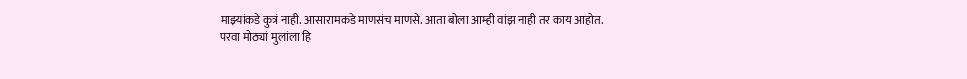माझ्यांकडे कुत्रं नाही. आसारामकडे माणसंच माणसे. आता बोला आम्ही वांझ नाही तर काय आहोत.
परवा मोठ्यां मुलांला हि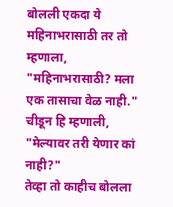बोलली एकदा ये महिनाभरासाठी तर तो म्हणाला, "महिनाभरासाठी? मला एक तासाचा वेळ नाही."
चीडून हि म्हणाली, "मेल्यावर तरी येणार कां नाही?"
तेव्हा तो काहीच बोलला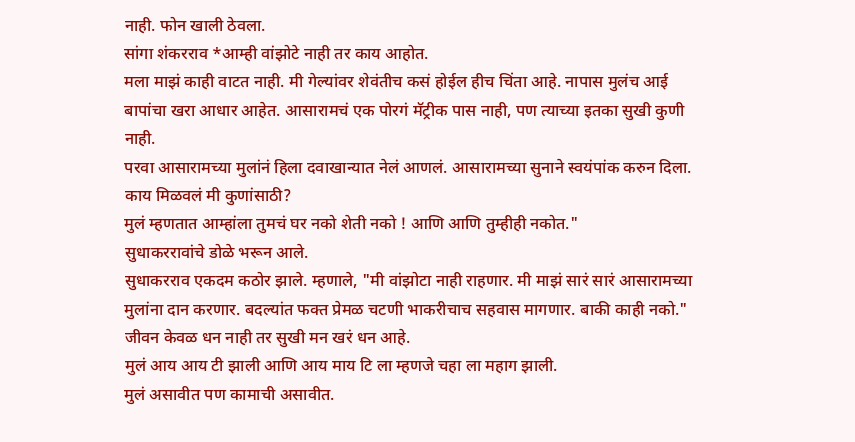नाही. फोन खाली ठेवला.
सांगा शंकरराव *आम्ही वांझोटे नाही तर काय आहोत.
मला माझं काही वाटत नाही. मी गेल्यांवर शेवंतीच कसं होईल हीच चिंता आहे. नापास मुलंच आई बापांचा खरा आधार आहेत. आसारामचं एक पोरगं मॅट्रीक पास नाही, पण त्याच्या इतका सुखी कुणी नाही.
परवा आसारामच्या मुलांनं हिला दवाखान्यात नेलं आणलं. आसारामच्या सुनाने स्वयंपांक करुन दिला. काय मिळवलं मी कुणांसाठी?
मुलं म्हणतात आम्हांला तुमचं घर नको शेती नको ! आणि आणि तुम्हीही नकोत."
सुधाकररावांचे डोळे भरून आले.
सुधाकरराव एकदम कठोर झाले. म्हणाले, "मी वांझोटा नाही राहणार. मी माझं सारं सारं आसारामच्या मुलांना दान करणार. बदल्यांत फक्त प्रेमळ चटणी भाकरीचाच सहवास मागणार. बाकी काही नको."
जीवन केवळ धन नाही तर सुखी मन खरं धन आहे.
मुलं आय आय टी झाली आणि आय माय टि ला म्हणजे चहा ला महाग झाली.
मुलं असावीत पण कामाची असावीत.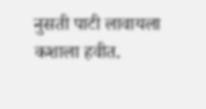नुसती पाटी लावायला कशाला हवीत.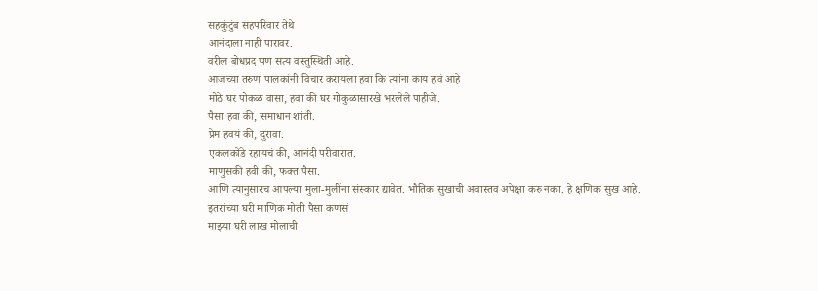सहकुंटुंब सहपरिवार तेथे
आनंदाला नाही पारावर.
वरील बोधप्रद पण सत्य वस्तुस्थिती आहे.
आजच्या तरुण पालकांनी विचार करायला हवा कि त्यांना काय हवं आहे
मोठे घर पोकळ वासा, हवा की घर गोकुळासारखे भरलेले पाहीजे.
पैसा हवा की, समाधान शांती.
प्रेम हवयं की, दुरावा.
एकलकोंडे रहायचं की, आनंदी परीवारात.
माणुसकी हवी की, फक्त पैसा.
आणि त्यानुसारच आपल्या मुला-मुलींना संस्कार द्यावेत. भौतिक सुखाची अवास्तव अपेक्षा करु नका. हे क्षणिक सुख आहे.
इतरांच्या घरी माणिक मोती पैसा कणसं
माझ्या घरी लाख मोलाची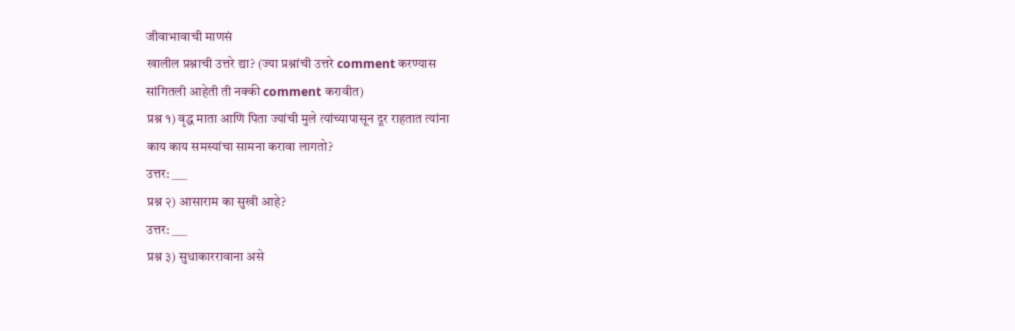जीवाभावाची माणसं
खालील प्रश्नाची उत्तरे द्या? (ज्या प्रश्नांची उत्तरे comment करण्यास
सांगितली आहेती ती नक्की comment करावीत)
प्रश्न १) वृद्ध माता आणि पिता ज्यांची मुले त्यांच्यापासून दूर राहतात त्यांना
काय काय समस्यांचा सामना करावा लागतो?
उत्तर: ___
प्रश्न २) आसाराम का सुखी आहे?
उत्तर: ___
प्रश्न ३) सुधाकाररावाना असे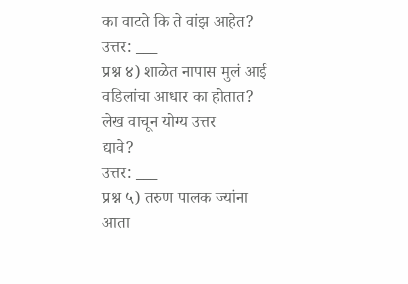का वाटते कि ते वांझ आहेत?
उत्तर: ___
प्रश्न ४) शाळेत नापास मुलं आई वडिलांचा आधार का होतात? लेख वाचून योग्य उत्तर
द्यावे?
उत्तर: ___
प्रश्न ५) तरुण पालक ज्यांना आता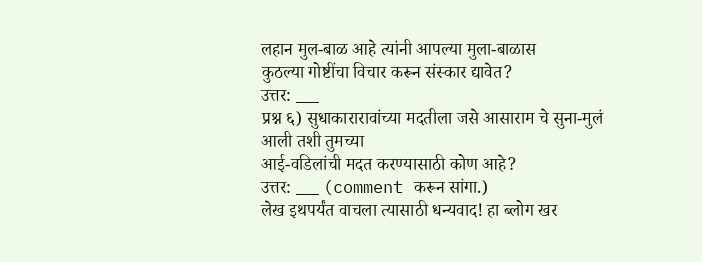लहान मुल-बाळ आहे त्यांनी आपल्या मुला-बाळास
कुठल्या गोष्टींचा विचार करून संस्कार द्यावेत?
उत्तर: ___
प्रश्न ६) सुधाकारारावांच्या मदतीला जसे आसाराम चे सुना-मुलं आली तशी तुमच्या
आई-वडिलांची मदत करण्यासाठी कोण आहे?
उत्तर: ___ (comment करून सांगा.)
लेख इथपर्यंत वाचला त्यासाठी धन्यवाद! हा ब्लोग खर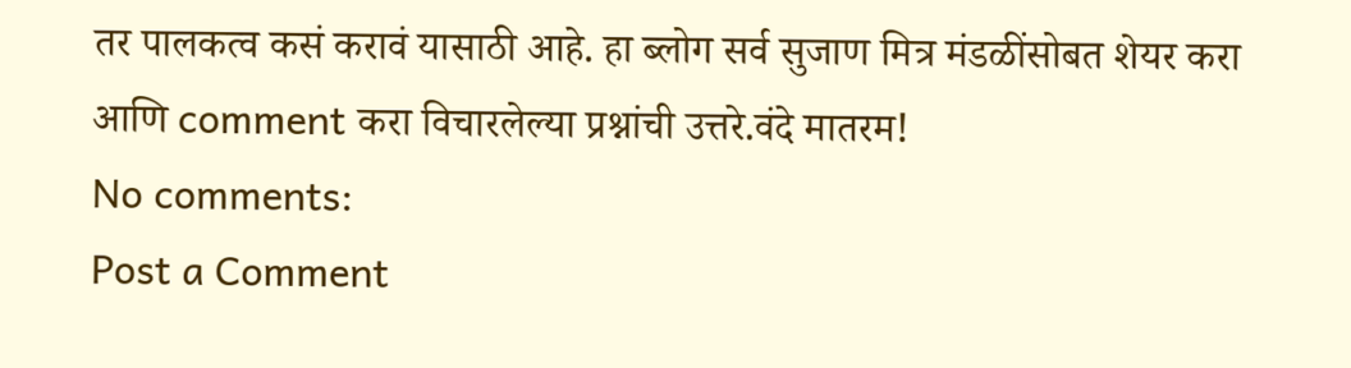तर पालकत्व कसं करावं यासाठी आहे. हा ब्लोग सर्व सुजाण मित्र मंडळींसोबत शेयर करा आणि comment करा विचारलेल्या प्रश्नांची उत्तरे.वंदे मातरम!
No comments:
Post a Comment